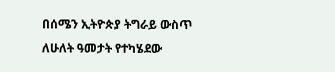በሰሜን ኢትዮጵያ ትግራይ ውስጥ ለሁለት ዓመታት የተካሄደው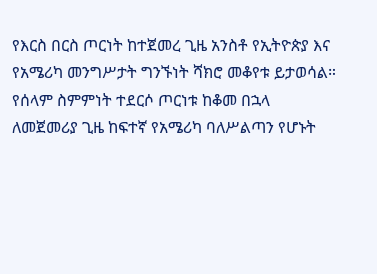የእርስ በርስ ጦርነት ከተጀመረ ጊዜ አንስቶ የኢትዮጵያ እና የአሜሪካ መንግሥታት ግንኙነት ሻክሮ መቆየቱ ይታወሳል። የሰላም ስምምነት ተደርሶ ጦርነቱ ከቆመ በኋላ ለመጀመሪያ ጊዜ ከፍተኛ የአሜሪካ ባለሥልጣን የሆኑት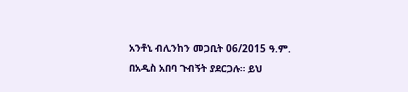አንቶኒ ብሊንከን መጋቢት 06/2015 ዓ.ም. በአዲስ አበባ ጉብኝት ያደርጋሉ። ይህ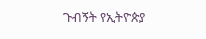ጉብኝት የኢትዮጵያ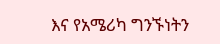እና የአሜሪካ ግንኙነትን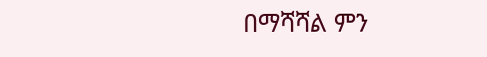በማሻሻል ምን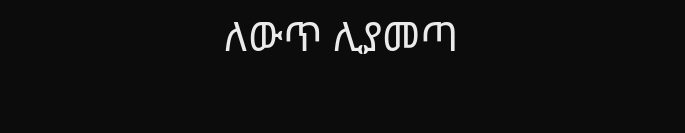ለውጥ ሊያመጣ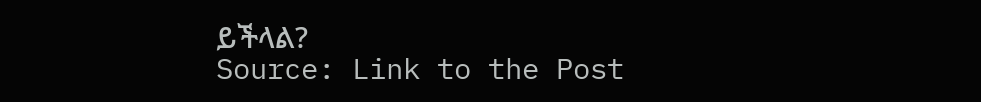ይችላል?
Source: Link to the Post